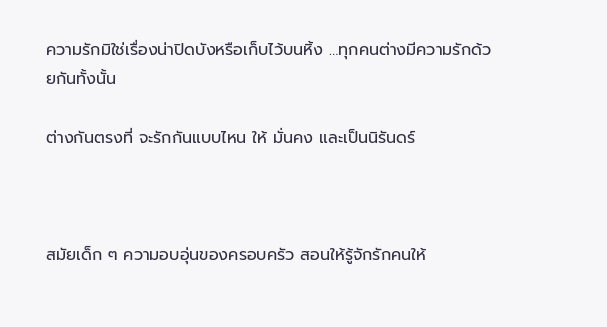ความรักมิใช่เรื่องน่าปิดบังหรือเก็บไว้บนหิ้ง …ทุกคนต่างมีความรักด้วยกันทั้งนั้น

ต่างกันตรงที่ จะรักกันแบบไหน ให้ มั่นคง และเป็นนิรันดร์



สมัยเด็ก ๆ ความอบอุ่นของครอบครัว สอนให้รู้จักรักคนให้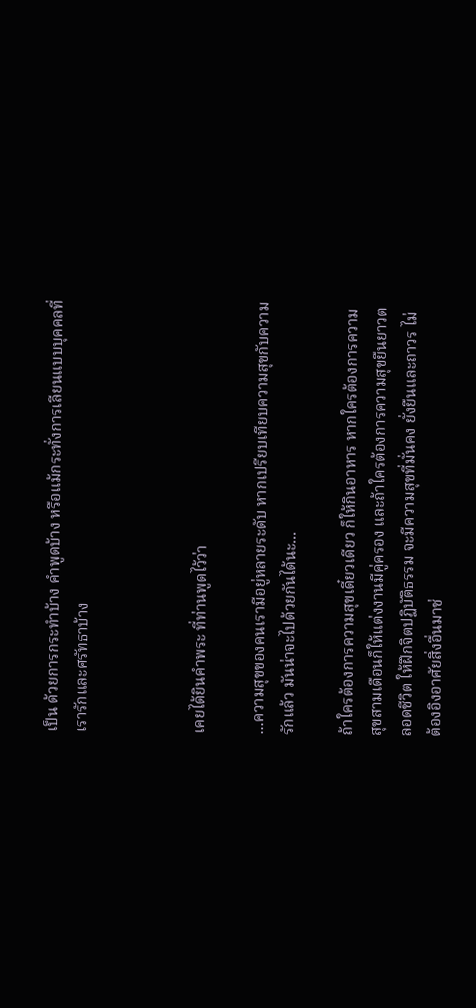เป็น ด้วยการกระทำบ้าง คำพูดบ้าง หรือแม้กระทั่งการเลียนแบบบุคคลที่เรารักและศรัทธาบ้าง



เคยได้ยินคำพระ ที่ท่านพูดไว้ว่า

...ความสุขของคนเรามีอยู่หลายระดับ หากเปรียบเทียบความสุขกับความรักแล้ว มันน่าจะไปด้วยกันได้นะ...

ถ้าใครต้องการความสุขเดี๋ยวเดียว ก็ให้กินอาหาร หากใครต้องการความสุขสามเดือนก็ให้แต่งงานมีคู่ครอง และถ้าใครต้องการความสุขยืนยาวตลอดชีวิต ให้ฝึกจิตปฏิบัติธรรม จะมีความสุขที่มั่นคง ยั่งยืนและถาวร ไม่ต้องอิงอาศัยสิ่งอื่นมาช่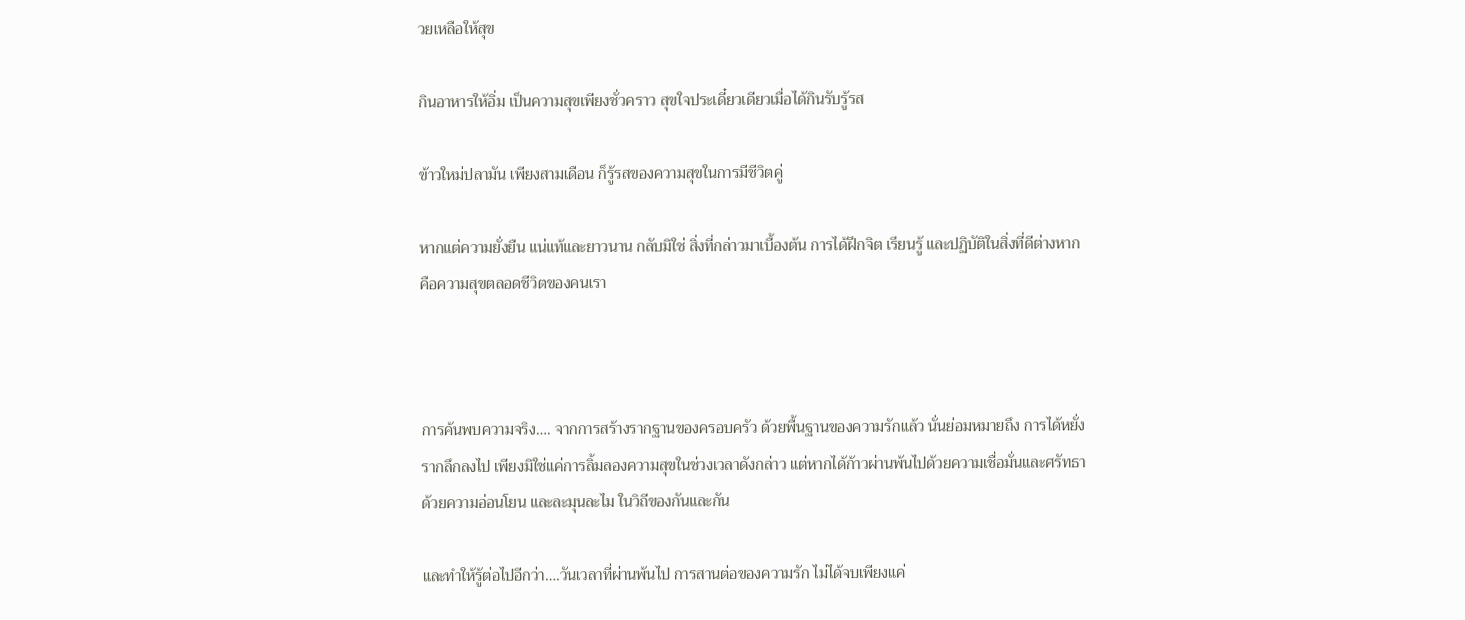วยเหลือให้สุข

กินอาหารให้อิ่ม เป็นความสุขเพียงชั่วคราว สุขใจประเดี๋ยวเดียวเมื่อได้กินรับรู้รส

ข้าวใหม่ปลามัน เพียงสามเดือน ก็รู้รสของความสุขในการมีชีวิตคู่

หากแต่ความยั่งยืน แน่แท้และยาวนาน กลับมิใช่ สิ่งที่กล่าวมาเบื้องต้น การได้ฝึกจิต เรียนรู้ และปฏิบัติในสิ่งที่ดีต่างหาก คือความสุขตลอดชีวิตของคนเรา



การค้นพบความจริง…. จากการสร้างรากฐานของครอบครัว ด้วยพื้นฐานของความรักแล้ว นั่นย่อมหมายถึง การได้หยั่งรากลึกลงไป เพียงมิใช่แค่การลิ้มลองความสุขในช่วงเวลาดังกล่าว แต่หากได้ก้าวผ่านพ้นไปด้วยความเชื่อมั่นและศรัทธา ด้วยความอ่อนโยน และละมุนละไม ในวิถีของกันและกัน

และทำให้รู้ต่อไปอีกว่า….วันเวลาที่ผ่านพ้นไป การสานต่อของความรัก ไม่ได้จบเพียงแค่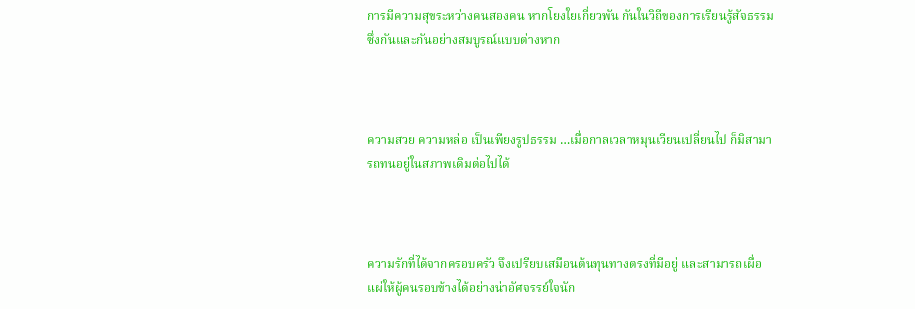การมีความสุขระหว่างคนสองคน หากโยงใยเกี่ยวพัน กันในวิถีของการเรียนรู้สัจธรรม ซึ่งกันและกันอย่างสมบูรณ์แบบต่างหาก



ความสวย ความหล่อ เป็นเพียงรูปธรรม …เมื่อกาลเวลาหมุนเวียนเปลี่ยนไป ก็มิสามารถทนอยู่ในสภาพเดิมต่อไปได้



ความรักที่ได้จากครอบครัว จึงเปรียบเสมือนต้นทุนทางตรงที่มีอยู่ และสามารถเผื่อแผ่ให้ผู้คนรอบข้างได้อย่างน่าอัศจรรย์ใจนัก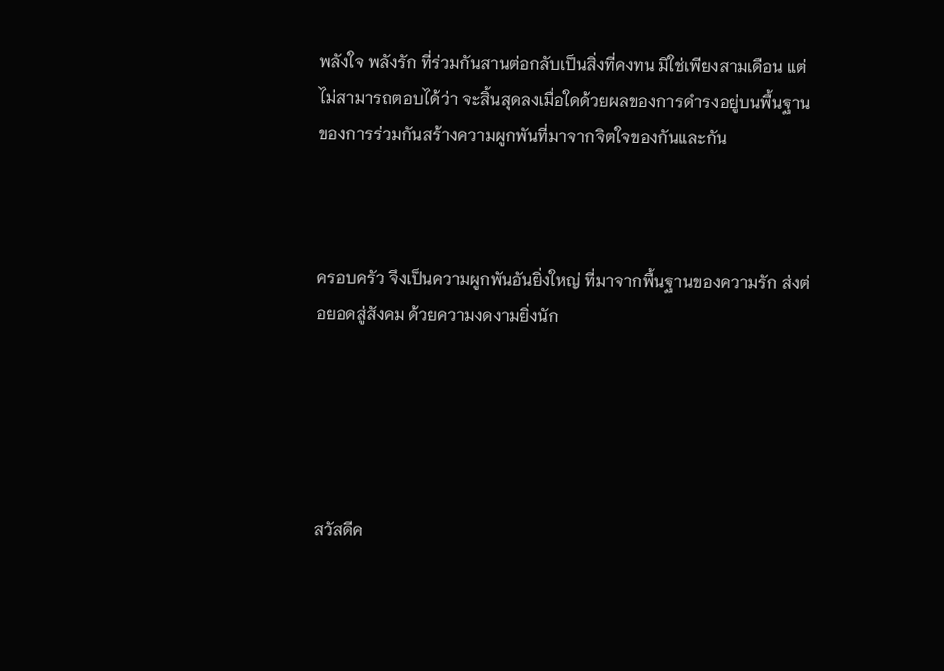พลังใจ พลังรัก ที่ร่วมกันสานต่อกลับเป็นสิ่งที่คงทน มิใช่เพียงสามเดือน แต่ไม่สามารถตอบได้ว่า จะสิ้นสุดลงเมื่อใดด้วยผลของการดำรงอยู่บนพื้นฐานของการร่วมกันสร้างความผูกพันที่มาจากจิตใจของกันและกัน



ครอบครัว จึงเป็นความผูกพันอันยิ่งใหญ่ ที่มาจากพื้นฐานของความรัก ส่งต่อยอดสู่สังคม ด้วยความงดงามยิ่งนัก





สวัสดีค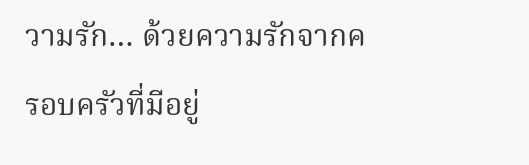วามรัก… ด้วยความรักจากครอบครัวที่มีอยู่